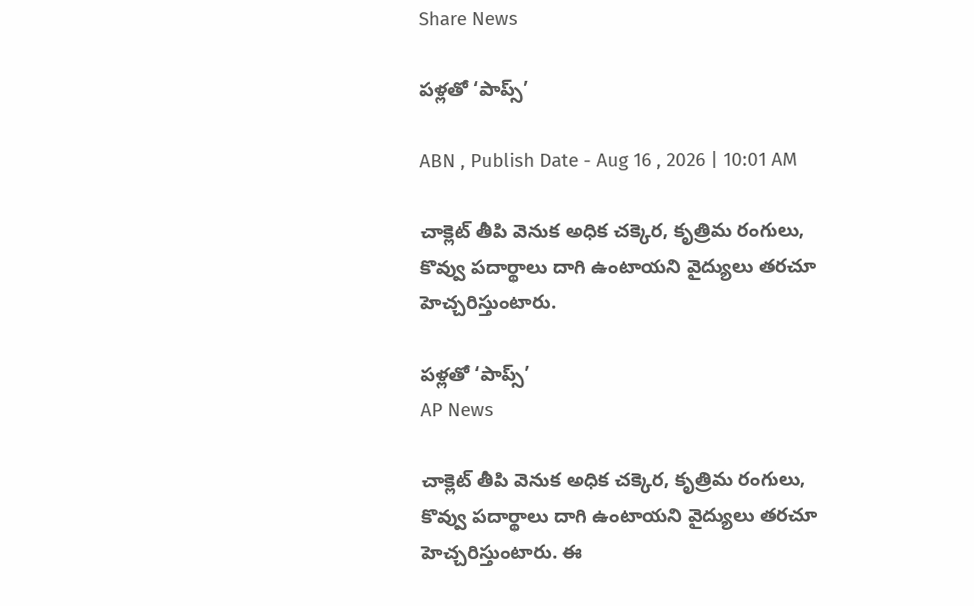Share News

పళ్లతో ‘పాప్స్‌’

ABN , Publish Date - Aug 16 , 2026 | 10:01 AM

చాక్లెట్‌ తీపి వెనుక అధిక చక్కెర, కృత్రిమ రంగులు, కొవ్వు పదార్థాలు దాగి ఉంటాయని వైద్యులు తరచూ హెచ్చరిస్తుంటారు.

పళ్లతో ‘పాప్స్‌’
AP News

చాక్లెట్‌ తీపి వెనుక అధిక చక్కెర, కృత్రిమ రంగులు, కొవ్వు పదార్థాలు దాగి ఉంటాయని వైద్యులు తరచూ హెచ్చరిస్తుంటారు. ఈ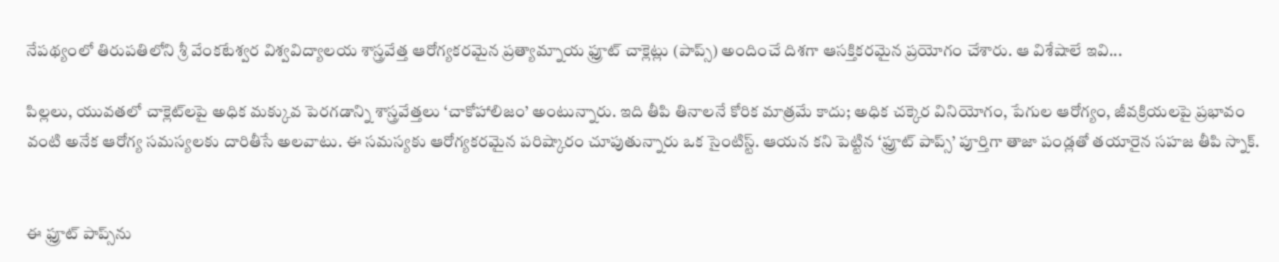నేపథ్యంలో తిరుపతిలోని శ్రీ వేంకటేశ్వర విశ్వవిద్యాలయ శాస్త్రవేత్త ఆరోగ్యకరమైన ప్రత్యామ్నాయ ఫ్రూట్‌ చాక్లెట్లు (పాప్స్‌) అందించే దిశగా ఆసక్తికరమైన ప్రయోగం చేశారు. ఆ విశేషాలే ఇవి...

పిల్లలు, యువతలో చాక్లెట్‌లపై అధిక మక్కువ పెరగడాన్ని శాస్త్రవేత్తలు ‘చాకోహాలిజం’ అంటున్నారు. ఇది తీపి తినాలనే కోరిక మాత్రమే కాదు; అధిక చక్కెర వినియోగం, పేగుల ఆరోగ్యం, జీవక్రియలపై ప్రభావం వంటి అనేక ఆరోగ్య సమస్యలకు దారితీసే అలవాటు. ఈ సమస్యకు ఆరోగ్యకరమైన పరిష్కారం చూపుతున్నారు ఒక సైంటిస్ట్‌. ఆయన కని పెట్టిన ‘ఫ్రూట్‌ పాప్స్‌’ పూర్తిగా తాజా పండ్లతో తయారైన సహజ తీపి స్నాక్‌.


ఈ ఫ్రూట్‌ పాప్స్‌ను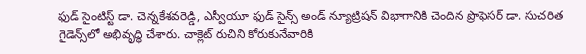ఫుడ్‌ సైంటిస్ట్‌ డా. చెన్నకేశవరెడ్డి, ఎస్వీయూ ఫుడ్‌ సైన్స్‌ అండ్‌ న్యూట్రిషన్‌ విభాగానికి చెందిన ప్రొఫెసర్‌ డా. సుచరిత గైడెన్స్‌లో అభివృద్ధి చేశారు. చాక్లెట్‌ రుచిని కోరుకునేవారికి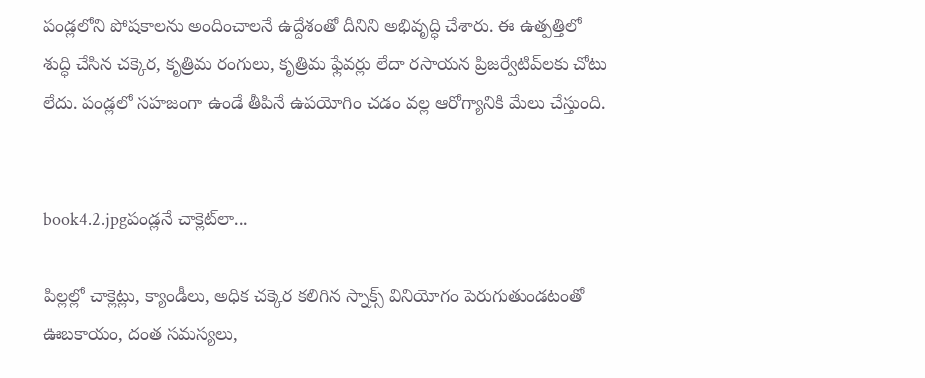పండ్లలోని పోషకాలను అందించాలనే ఉద్దేశంతో దీనిని అభివృద్ధి చేశారు. ఈ ఉత్పత్తిలో శుద్ధి చేసిన చక్కెర, కృత్రిమ రంగులు, కృత్రిమ ఫ్లేవర్లు లేదా రసాయన ప్రిజర్వేటివ్‌లకు చోటు లేదు. పండ్లలో సహజంగా ఉండే తీపినే ఉపయోగిం చడం వల్ల ఆరోగ్యానికి మేలు చేస్తుంది.


book4.2.jpgపండ్లనే చాక్లెట్‌లా...

పిల్లల్లో చాక్లెట్లు, క్యాండీలు, అధిక చక్కెర కలిగిన స్నాక్స్‌ వినియోగం పెరుగుతుండటంతో ఊబకాయం, దంత సమస్యలు,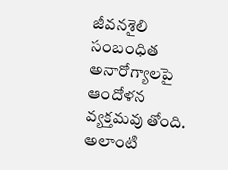జీవనశైలి సంబంధిత అనారోగ్యాలపై ఆందోళన వ్యక్తమవు తోంది. అలాంటి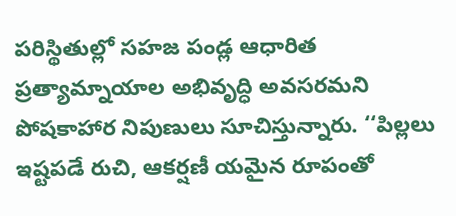పరిస్థితుల్లో సహజ పండ్ల ఆధారిత ప్రత్యామ్నాయాల అభివృద్ధి అవసరమని పోషకాహార నిపుణులు సూచిస్తున్నారు. ‘‘పిల్లలు ఇష్టపడే రుచి, ఆకర్షణీ యమైన రూపంతో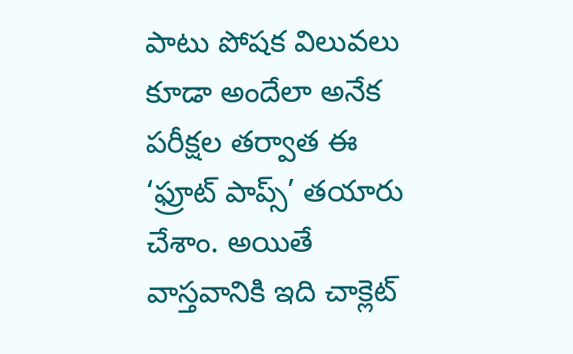పాటు పోషక విలువలు కూడా అందేలా అనేక పరీక్షల తర్వాత ఈ ‘ఫ్రూట్‌ పాప్స్‌’ తయారు చేశాం. అయితే వాస్తవానికి ఇది చాక్లెట్‌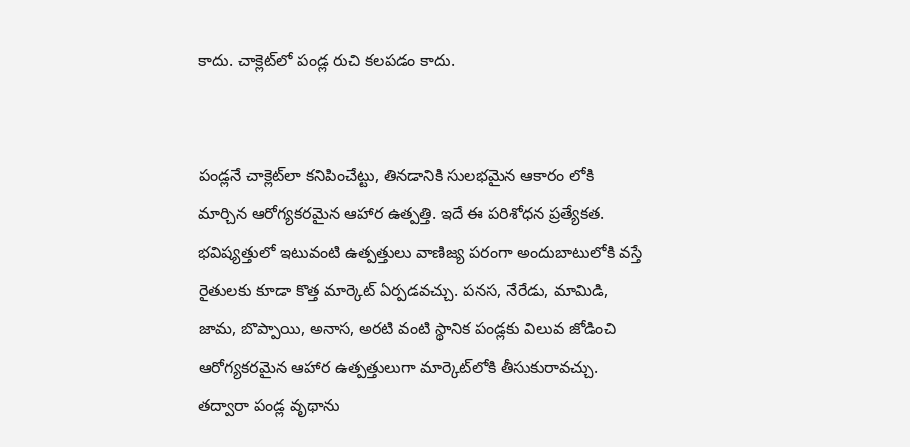కాదు. చాక్లెట్‌లో పండ్ల రుచి కలపడం కాదు.


పండ్లనే చాక్లెట్‌లా కనిపించేట్టు, తినడానికి సులభమైన ఆకారం లోకి మార్చిన ఆరోగ్యకరమైన ఆహార ఉత్పత్తి. ఇదే ఈ పరిశోధన ప్రత్యేకత. భవిష్యత్తులో ఇటువంటి ఉత్పత్తులు వాణిజ్య పరంగా అందుబాటులోకి వస్తే రైతులకు కూడా కొత్త మార్కెట్‌ ఏర్పడవచ్చు. పనస, నేరేడు, మామిడి, జామ, బొప్పాయి, అనాస, అరటి వంటి స్థానిక పండ్లకు విలువ జోడించి ఆరోగ్యకరమైన ఆహార ఉత్పత్తులుగా మార్కెట్‌లోకి తీసుకురావచ్చు. తద్వారా పండ్ల వృథాను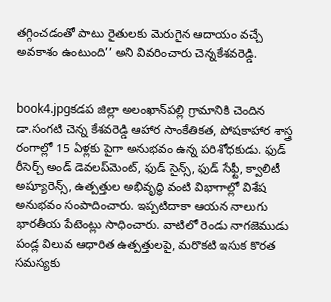తగ్గించడంతో పాటు రైతులకు మెరుగైన ఆదాయం వచ్చే అవకాశం ఉంటుంది’’ అని వివరించారు చెన్నకేశవరెడ్డి.


book4.jpgకడప జిల్లా అలంఖాన్‌పల్లి గ్రామానికి చెందిన డా.సంగటి చెన్న కేశవరెడ్డి ఆహార సాంకేతికత, పోషకాహార శాస్త్ర రంగాల్లో 15 ఏళ్లకు పైగా అనుభవం ఉన్న పరిశోధకుడు. ఫుడ్‌ రీసెర్చ్‌ అండ్‌ డెవలప్‌మెంట్‌, ఫుడ్‌ సైన్స్‌, ఫుడ్‌ సేఫ్టీ, క్వాలిటీ అష్యూరెన్స్‌, ఉత్పత్తుల అభివృద్ధి వంటి విభాగాల్లో విశేష అనుభవం సంపాదించారు. ఇప్పటిదాకా ఆయన నాలుగు భారతీయ పేటెంట్లు సాధించారు. వాటిలో రెండు నాగజెముడు పండ్ల విలువ ఆధారిత ఉత్పత్తులపై, మరొకటి ఇసుక కొరత సమస్యకు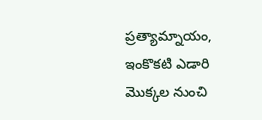ప్రత్యామ్నాయం, ఇంకొకటి ఎడారి మొక్కల నుంచి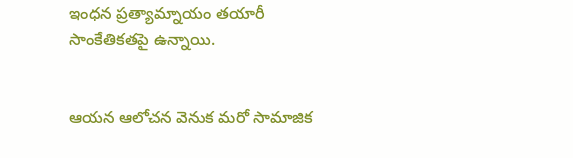ఇంధన ప్రత్యామ్నాయం తయారీ సాంకేతికతపై ఉన్నాయి.


ఆయన ఆలోచన వెనుక మరో సామాజిక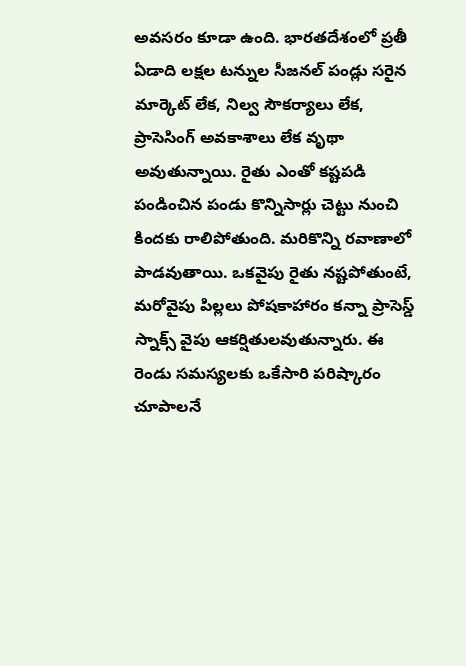అవసరం కూడా ఉంది. భారతదేశంలో ప్రతీ ఏడాది లక్షల టన్నుల సీజనల్‌ పండ్లు సరైన మార్కెట్‌ లేక, నిల్వ సౌకర్యాలు లేక, ప్రాసెసింగ్‌ అవకాశాలు లేక వృథా అవుతున్నాయి. రైతు ఎంతో కష్టపడి పండించిన పండు కొన్నిసార్లు చెట్టు నుంచి కిందకు రాలిపోతుంది. మరికొన్ని రవాణాలో పాడవుతాయి. ఒకవైపు రైతు నష్టపోతుంటే, మరోవైపు పిల్లలు పోషకాహారం కన్నా ప్రాసెస్డ్‌ స్నాక్స్‌ వైపు ఆకర్షితులవుతున్నారు. ఈ రెండు సమస్యలకు ఒకేసారి పరిష్కారం చూపాలనే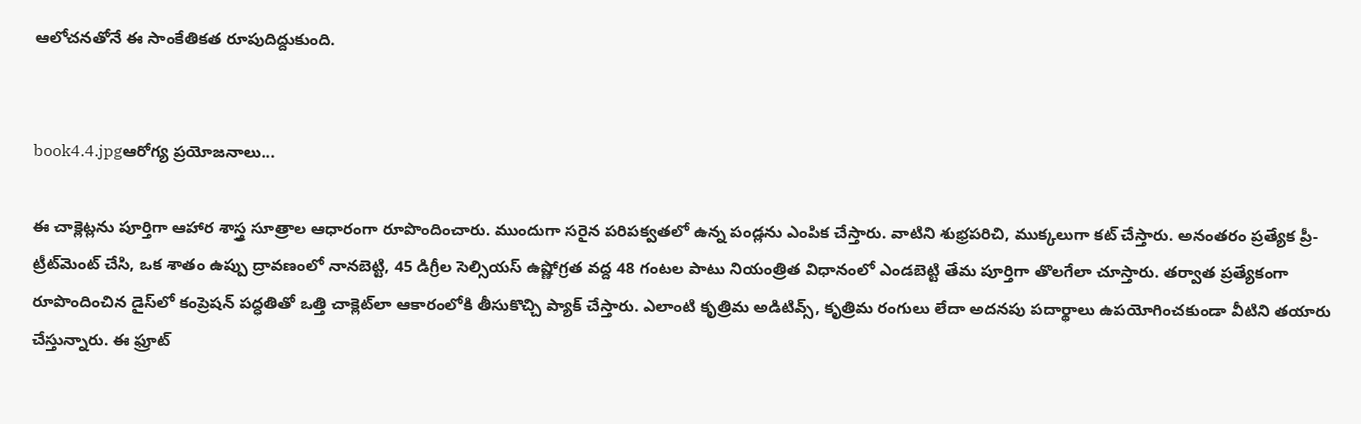ఆలోచనతోనే ఈ సాంకేతికత రూపుదిద్దుకుంది.


book4.4.jpgఆరోగ్య ప్రయోజనాలు...

ఈ చాక్లెట్లను పూర్తిగా ఆహార శాస్త్ర సూత్రాల ఆధారంగా రూపొందించారు. ముందుగా సరైన పరిపక్వతలో ఉన్న పండ్లను ఎంపిక చేస్తారు. వాటిని శుభ్రపరిచి, ముక్కలుగా కట్‌ చేస్తారు. అనంతరం ప్రత్యేక ప్రీ- ట్రీట్‌మెంట్‌ చేసి, ఒక శాతం ఉప్పు ద్రావణంలో నానబెట్టి, 45 డిగ్రీల సెల్సియస్‌ ఉష్ణోగ్రత వద్ద 48 గంటల పాటు నియంత్రిత విధానంలో ఎండబెట్టి తేమ పూర్తిగా తొలగేలా చూస్తారు. తర్వాత ప్రత్యేకంగా రూపొందించిన డైస్‌లో కంప్రెషన్‌ పద్ధతితో ఒత్తి చాక్లెట్‌లా ఆకారంలోకి తీసుకొచ్చి ప్యాక్‌ చేస్తారు. ఎలాంటి కృత్రిమ అడిటివ్స్‌, కృత్రిమ రంగులు లేదా అదనపు పదార్థాలు ఉపయోగించకుండా వీటిని తయారు చేస్తున్నారు. ఈ ఫ్రూట్‌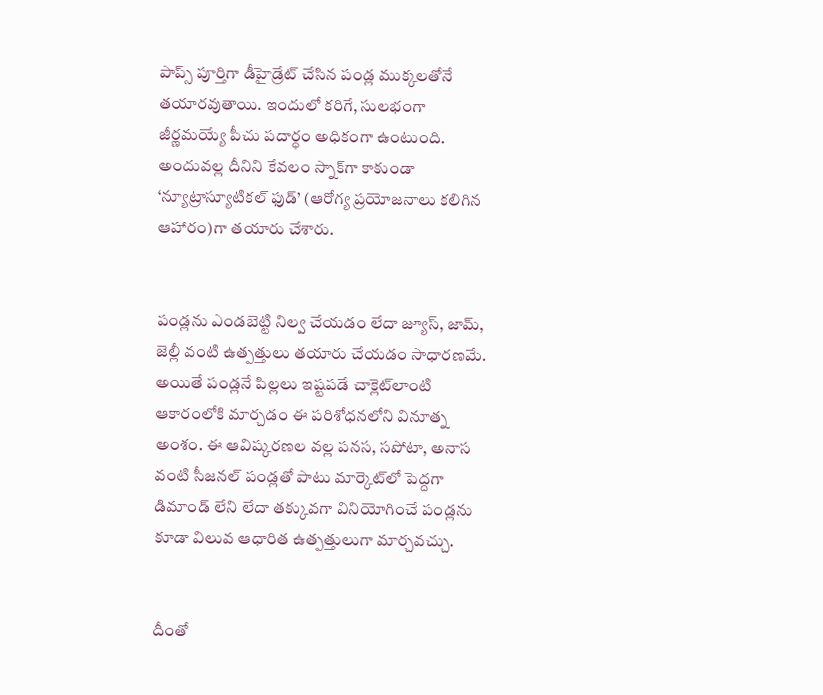పాప్స్‌ పూర్తిగా డీహైడ్రేట్‌ చేసిన పండ్ల ముక్కలతోనే తయారవుతాయి. ఇందులో కరిగే, సులభంగా జీర్ణమయ్యే పీచు పదార్ధం అధికంగా ఉంటుంది. అందువల్ల దీనిని కేవలం స్నాక్‌గా కాకుండా ‘న్యూట్రాస్యూటికల్‌ ఫుడ్‌’ (ఆరోగ్య ప్రయోజనాలు కలిగిన ఆహారం)గా తయారు చేశారు.


పండ్లను ఎండబెట్టి నిల్వ చేయడం లేదా జ్యూస్‌, జామ్‌, జెల్లీ వంటి ఉత్పత్తులు తయారు చేయడం సాధారణమే. అయితే పండ్లనే పిల్లలు ఇష్టపడే చాక్లెట్‌లాంటి ఆకారంలోకి మార్చడం ఈ పరిశోధనలోని వినూత్న అంశం. ఈ ఆవిష్కరణల వల్ల పనస, సపోటా, అనాస వంటి సీజనల్‌ పండ్లతో పాటు మార్కెట్‌లో పెద్దగా డిమాండ్‌ లేని లేదా తక్కువగా వినియోగించే పండ్లను కూడా విలువ ఆధారిత ఉత్పత్తులుగా మార్చవచ్చు.


దీంతో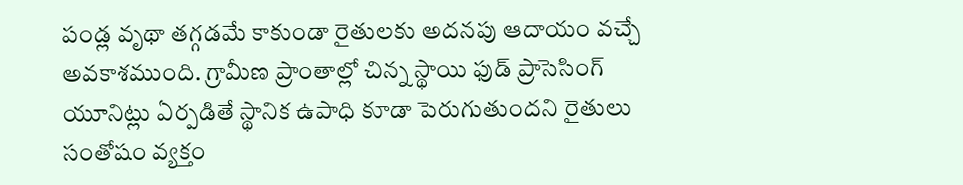పండ్ల వృథా తగ్గడమే కాకుండా రైతులకు అదనపు ఆదాయం వచ్చే అవకాశముంది. గ్రామీణ ప్రాంతాల్లో చిన్న స్థాయి ఫుడ్‌ ప్రాసెసింగ్‌ యూనిట్లు ఏర్పడితే స్థానిక ఉపాధి కూడా పెరుగుతుందని రైతులు సంతోషం వ్యక్తం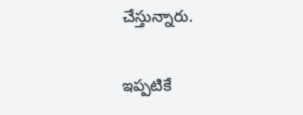చేస్తున్నారు.

ఇప్పటికే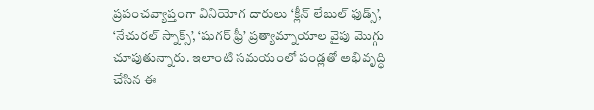ప్రపంచవ్యాప్తంగా వినియోగ దారులు ‘క్లీన్‌ లేబుల్‌ ఫుడ్స్‌’, ‘నేచురల్‌ స్నాక్స్‌’, ‘షుగర్‌ ఫ్రీ’ ప్రత్యామ్నాయాల వైపు మొగ్గు చూపుతున్నారు. ఇలాంటి సమయంలో పండ్లతో అభివృద్ధి చేసిన ఈ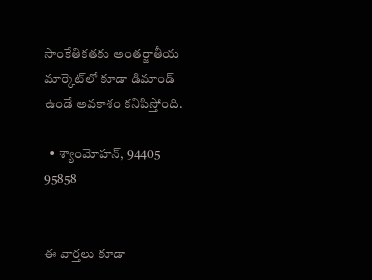సాంకేతికతకు అంతర్జాతీయ మార్కెట్‌లో కూడా డిమాండ్‌ ఉండే అవకాశం కనిపిస్తోంది.

  • శ్యాంమోహన్‌, 94405 95858


ఈ వార్తలు కూడా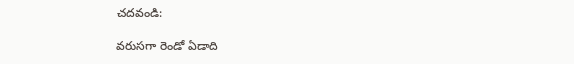చదవండి:

వరుసగా రెండో ఏడాది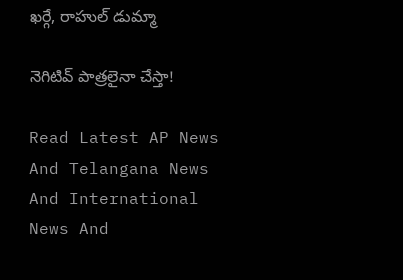ఖర్గే, రాహుల్‌ డుమ్మా

నెగిటివ్‌ పాత్రలైనా చేస్తా!

Read Latest AP News And Telangana News And International News And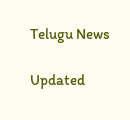Telugu News

Updated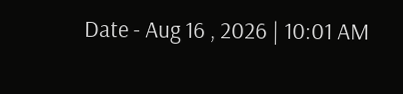Date - Aug 16 , 2026 | 10:01 AM